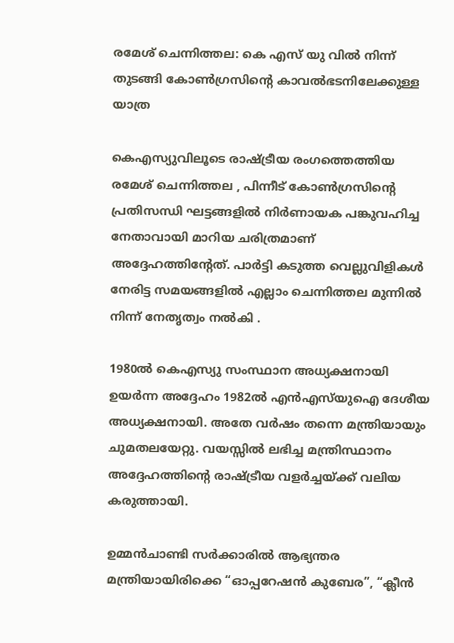രമേശ് ചെന്നിത്തല: കെ എസ് യു വിൽ നിന്ന് തുടങ്ങി കോൺഗ്രസിന്റെ കാവൽഭടനിലേക്കുള്ള യാത്ര

കെഎസ്യുവിലൂടെ രാഷ്ട്രീയ രംഗത്തെത്തിയ രമേശ് ചെന്നിത്തല , പിന്നീട് കോൺഗ്രസിന്റെ പ്രതിസന്ധി ഘട്ടങ്ങളിൽ നിർണായക പങ്കുവഹിച്ച നേതാവായി മാറിയ ചരിത്രമാണ് അദ്ദേഹത്തിന്റേത്. പാർട്ടി കടുത്ത വെല്ലുവിളികൾ നേരിട്ട സമയങ്ങളിൽ എല്ലാം ചെന്നിത്തല മുന്നിൽ നിന്ന് നേതൃത്വം നൽകി .

1980ൽ കെഎസ്യു സംസ്ഥാന അധ്യക്ഷനായി ഉയർന്ന അദ്ദേഹം 1982ൽ എൻഎസ്‌യുഐ ദേശീയ അധ്യക്ഷനായി. അതേ വർഷം തന്നെ മന്ത്രിയായും ചുമതലയേറ്റു. വയസ്സിൽ ലഭിച്ച മന്ത്രിസ്ഥാനം അദ്ദേഹത്തിന്റെ രാഷ്ട്രീയ വളർച്ചയ്ക്ക് വലിയ കരുത്തായി.

ഉമ്മൻചാണ്ടി സർക്കാരിൽ ആഭ്യന്തര മന്ത്രിയായിരിക്കെ “ഓപ്പറേഷൻ കുബേര”, “ക്ലീൻ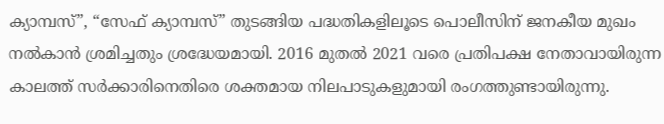ക്യാമ്പസ്”, “സേഫ് ക്യാമ്പസ്” തുടങ്ങിയ പദ്ധതികളിലൂടെ പൊലീസിന് ജനകീയ മുഖം നൽകാൻ ശ്രമിച്ചതും ശ്രദ്ധേയമായി. 2016 മുതൽ 2021 വരെ പ്രതിപക്ഷ നേതാവായിരുന്ന കാലത്ത് സർക്കാരിനെതിരെ ശക്തമായ നിലപാടുകളുമായി രംഗത്തുണ്ടായിരുന്നു.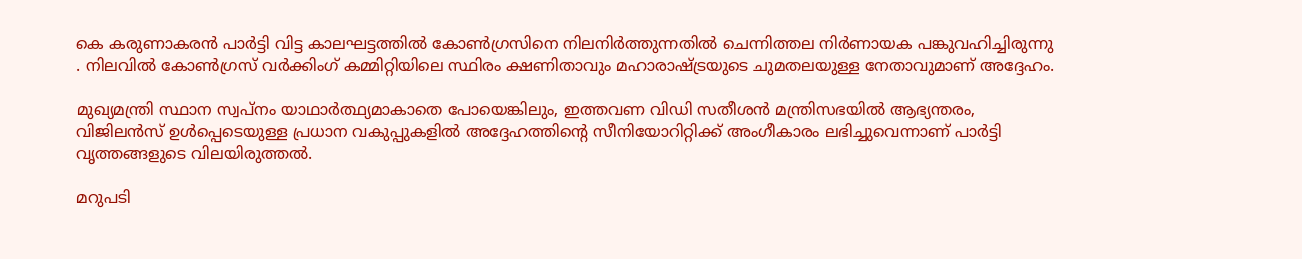കെ കരുണാകരൻ പാർട്ടി വിട്ട കാലഘട്ടത്തിൽ കോൺഗ്രസിനെ നിലനിർത്തുന്നതിൽ ചെന്നിത്തല നിർണായക പങ്കുവഹിച്ചിരുന്നു . നിലവിൽ കോൺഗ്രസ് വർക്കിംഗ് കമ്മിറ്റിയിലെ സ്ഥിരം ക്ഷണിതാവും മഹാരാഷ്ട്രയുടെ ചുമതലയുള്ള നേതാവുമാണ് അദ്ദേഹം.

മുഖ്യമന്ത്രി സ്ഥാന സ്വപ്നം യാഥാർത്ഥ്യമാകാതെ പോയെങ്കിലും, ഇത്തവണ വിഡി സതീശൻ മന്ത്രിസഭയിൽ ആഭ്യന്തരം, വിജിലൻസ് ഉൾപ്പെടെയുള്ള പ്രധാന വകുപ്പുകളിൽ അദ്ദേഹത്തിന്റെ സീനിയോറിറ്റിക്ക് അംഗീകാരം ലഭിച്ചുവെന്നാണ് പാർട്ടി വൃത്തങ്ങളുടെ വിലയിരുത്തൽ.

മറുപടി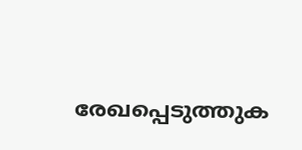രേഖപ്പെടുത്തുക